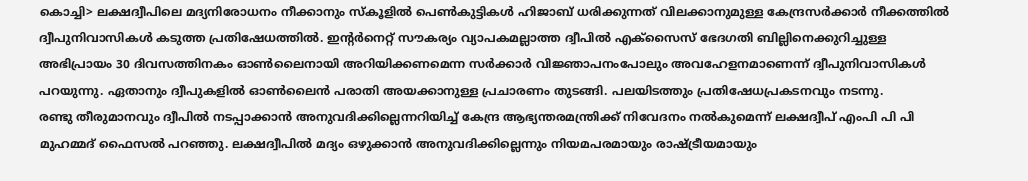കൊച്ചി> ലക്ഷദ്വീപിലെ മദ്യനിരോധനം നീക്കാനും സ്കൂളിൽ പെൺകുട്ടികൾ ഹിജാബ് ധരിക്കുന്നത് വിലക്കാനുമുള്ള കേന്ദ്രസർക്കാർ നീക്കത്തിൽ ദ്വീപുനിവാസികൾ കടുത്ത പ്രതിഷേധത്തിൽ. ഇന്റർനെറ്റ് സൗകര്യം വ്യാപകമല്ലാത്ത ദ്വീപിൽ എക്സൈസ് ഭേദഗതി ബില്ലിനെക്കുറിച്ചുള്ള അഭിപ്രായം 30 ദിവസത്തിനകം ഓൺലൈനായി അറിയിക്കണമെന്ന സർക്കാർ വിജ്ഞാപനംപോലും അവഹേളനമാണെന്ന് ദ്വീപുനിവാസികൾ പറയുന്നു. ഏതാനും ദ്വീപുകളിൽ ഓൺലൈൻ പരാതി അയക്കാനുള്ള പ്രചാരണം തുടങ്ങി. പലയിടത്തും പ്രതിഷേധപ്രകടനവും നടന്നു.
രണ്ടു തീരുമാനവും ദ്വീപിൽ നടപ്പാക്കാൻ അനുവദിക്കില്ലെന്നറിയിച്ച് കേന്ദ്ര ആഭ്യന്തരമന്ത്രിക്ക് നിവേദനം നൽകുമെന്ന് ലക്ഷദ്വീപ് എംപി പി പി മുഹമ്മദ് ഫൈസൽ പറഞ്ഞു. ലക്ഷദ്വീപിൽ മദ്യം ഒഴുക്കാൻ അനുവദിക്കില്ലെന്നും നിയമപരമായും രാഷ്ട്രീയമായും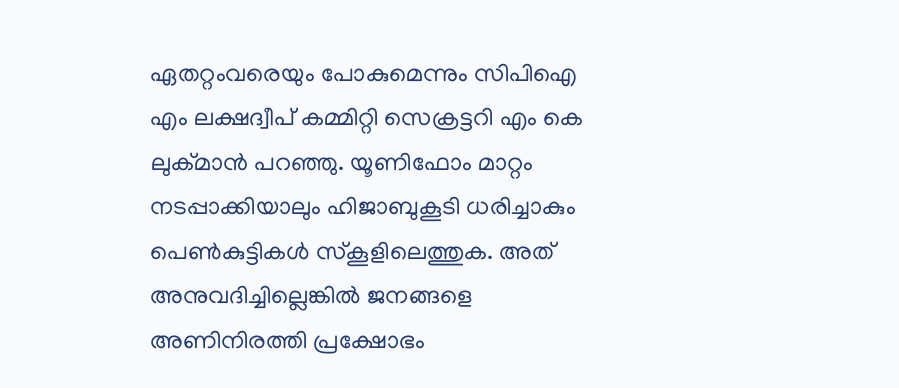ഏതറ്റംവരെയും പോകുമെന്നും സിപിഐ എം ലക്ഷദ്വീപ് കമ്മിറ്റി സെക്രട്ടറി എം കെ ലുക്മാൻ പറഞ്ഞു. യൂണിഫോം മാറ്റം നടപ്പാക്കിയാലും ഹിജാബുകൂടി ധരിച്ചാകും പെൺകുട്ടികൾ സ്കൂളിലെത്തുക. അത് അനുവദിച്ചില്ലെങ്കിൽ ജനങ്ങളെ അണിനിരത്തി പ്രക്ഷോഭം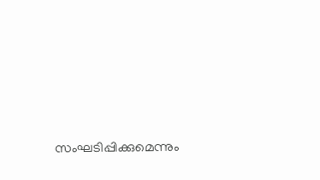സംഘടിപ്പിക്കുമെന്നും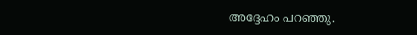അദ്ദേഹം പറഞ്ഞു.